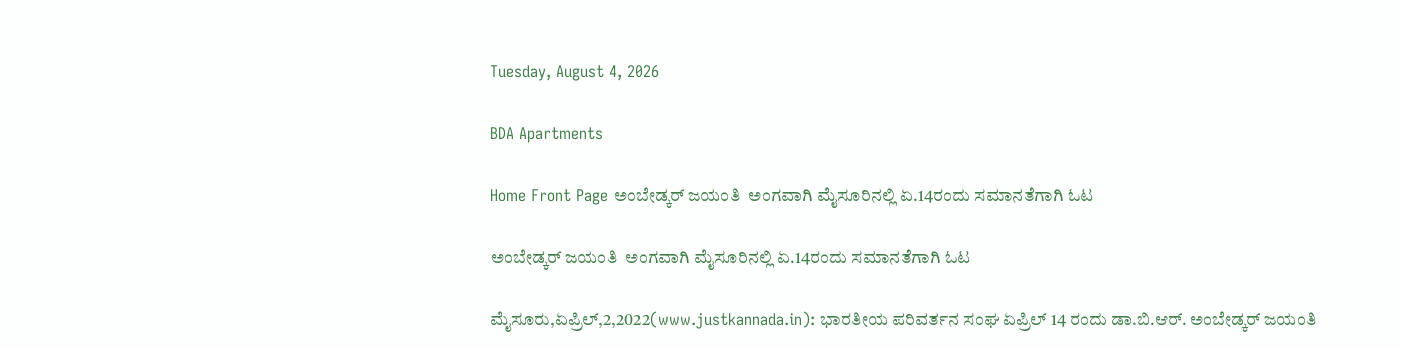Tuesday, August 4, 2026

BDA Apartments

Home Front Page ಅಂಬೇಡ್ಕರ್ ಜಯಂತಿ  ಅಂಗವಾಗಿ ಮೈಸೂರಿನಲ್ಲಿ ಏ.14ರಂದು ಸಮಾನತೆಗಾಗಿ ಓಟ

ಅಂಬೇಡ್ಕರ್ ಜಯಂತಿ  ಅಂಗವಾಗಿ ಮೈಸೂರಿನಲ್ಲಿ ಏ.14ರಂದು ಸಮಾನತೆಗಾಗಿ ಓಟ

ಮೈಸೂರು,ಏಪ್ರಿಲ್,2,2022(www.justkannada.in): ಭಾರತೀಯ ಪರಿವರ್ತನ ಸಂಘ ಏಪ್ರಿಲ್ 14 ರಂದು ಡಾ.ಬಿ.ಆರ್‌. ಅಂಬೇಡ್ಕರ್ ಜಯಂತಿ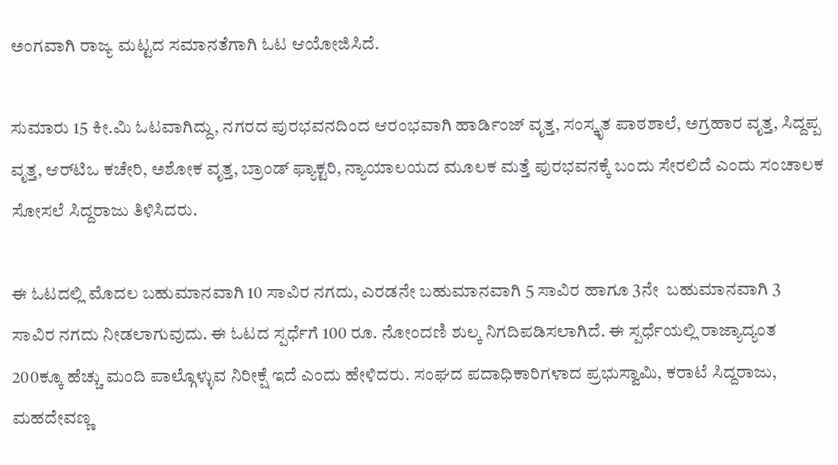ಅಂಗವಾಗಿ ರಾಜ್ಯ ಮಟ್ಟದ ಸಮಾನತೆಗಾಗಿ ಓಟ ಆಯೋಜಿಸಿದೆ.

ಸುಮಾರು 15 ಕೀ.ಮಿ ಓಟವಾಗಿದ್ದು, ನಗರದ ಪುರಭವನದಿಂದ ಆರಂಭವಾಗಿ ಹಾರ್ಡಿಂಜ್ ವೃತ್ತ, ಸಂಸ್ಕೃತ ಪಾಠಶಾಲೆ, ಅಗ್ರಹಾರ ವೃತ್ತ, ಸಿದ್ದಪ್ಪ ವೃತ್ತ, ಆರ್‌ಟಿಒ ಕಚೇರಿ, ಅಶೋಕ ವೃತ್ತ, ಬ್ರಾಂಡ್ ಫ್ಯಾಕ್ಟರಿ, ನ್ಯಾಯಾಲಯದ ಮೂಲಕ ಮತ್ತೆ ಪುರಭವನಕ್ಕೆ ಬಂದು ಸೇರಲಿದೆ ಎಂದು ಸಂಚಾಲಕ ಸೋಸಲೆ ಸಿದ್ದರಾಜು ತಿಳಿಸಿದರು.

ಈ ಓಟದಲ್ಲಿ ಮೊದಲ ಬಹುಮಾನವಾಗಿ 10 ಸಾವಿರ ನಗದು, ಎರಡನೇ ಬಹುಮಾನವಾಗಿ 5 ಸಾವಿರ ಹಾಗೂ 3ನೇ  ಬಹುಮಾನವಾಗಿ 3 ಸಾವಿರ ನಗದು ನೀಡಲಾಗುವುದು. ಈ ಓಟದ ಸ್ಪರ್ಧೆಗೆ 100 ರೂ. ನೋಂದಣಿ ಶುಲ್ಕ ನಿಗದಿಪಡಿಸಲಾಗಿದೆ. ಈ ಸ್ಪರ್ಧೆಯಲ್ಲಿ ರಾಜ್ಯಾದ್ಯಂತ 200ಕ್ಕೂ ಹೆಚ್ಚು ಮಂದಿ ಪಾಲ್ಗೊಳ್ಳುವ ನಿರೀಕ್ಷೆ ಇದೆ ಎಂದು ಹೇಳಿದರು. ಸಂಘದ ಪದಾಧಿಕಾರಿಗಳಾದ ಪ್ರಭುಸ್ವಾಮಿ, ಕರಾಟೆ ಸಿದ್ದರಾಜು, ಮಹದೇವಣ್ಣ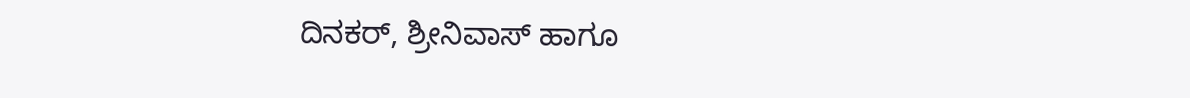ದಿನಕರ್, ಶ್ರೀನಿವಾಸ್ ಹಾಗೂ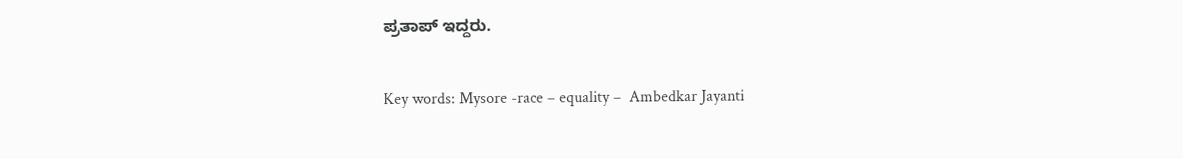ಪ್ರತಾಪ್ ಇದ್ದರು.

Key words: Mysore -race – equality –  Ambedkar Jayanti